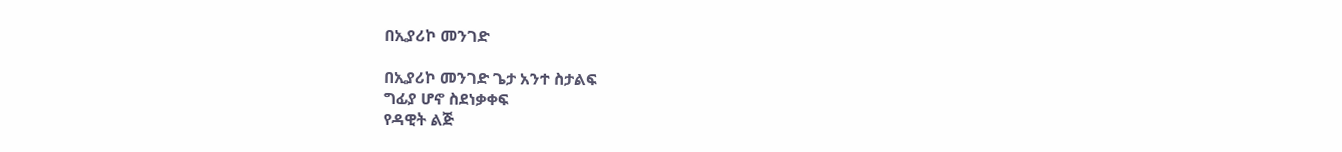በኢያሪኮ መንገድ

በኢያሪኮ መንገድ ጌታ አንተ ስታልፍ
ግፊያ ሆኖ ስደነቃቀፍ
የዳዊት ልጅ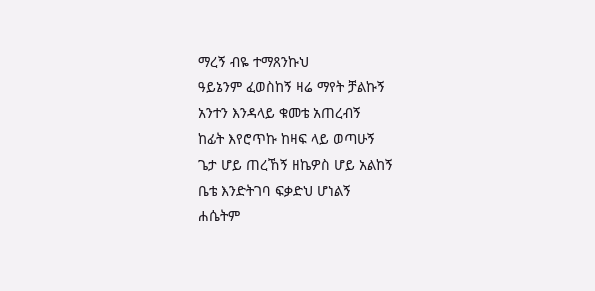ማረኝ ብዬ ተማጸንኩህ
ዓይኔንም ፈወስከኝ ዛሬ ማየት ቻልኩኝ
አንተን እንዳላይ ቁመቴ አጠረብኝ
ከፊት እየሮጥኩ ከዛፍ ላይ ወጣሁኝ
ጌታ ሆይ ጠረኸኝ ዘኬዎስ ሆይ አልከኝ
ቤቴ እንድትገባ ፍቃድህ ሆነልኝ
ሐሴትም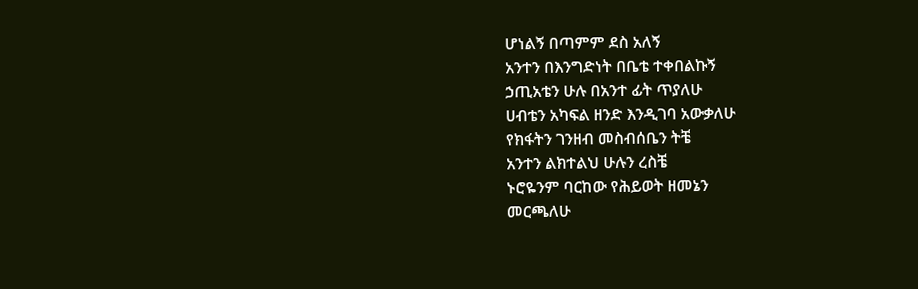ሆነልኝ በጣምም ደስ አለኝ
አንተን በእንግድነት በቤቴ ተቀበልኩኝ
ኃጢአቴን ሁሉ በአንተ ፊት ጥያለሁ
ሀብቴን አካፍል ዘንድ እንዲገባ አውቃለሁ
የክፋትን ገንዘብ መስብሰቤን ትቼ
አንተን ልክተልህ ሁሉን ረስቼ
ኑሮዬንም ባርከው የሕይወት ዘመኔን
መርጫለሁ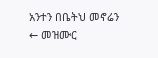አንተን በቤትህ መኖሬን
← መዝሙር